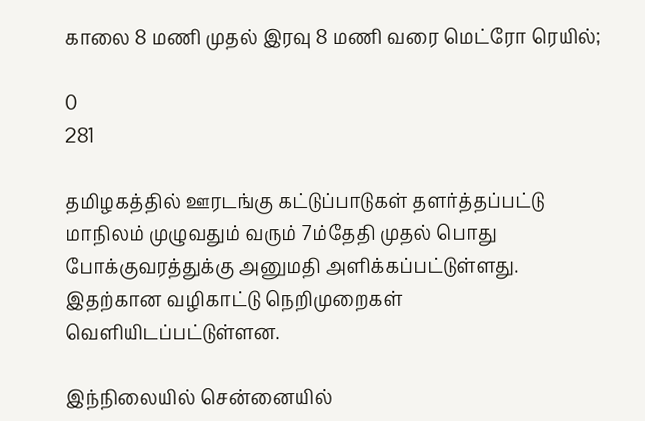காலை 8 மணி முதல் இரவு 8 மணி வரை மெட்ரோ ரெயில்;

0
281

தமிழகத்தில் ஊரடங்கு கட்டுப்பாடுகள் தளர்த்தப்பட்டு மாநிலம் முழுவதும் வரும் 7ம்தேதி முதல் பொது போக்குவரத்துக்கு அனுமதி அளிக்கப்பட்டுள்ளது. இதற்கான வழிகாட்டு நெறிமுறைகள் வெளியிடப்பட்டுள்ளன.

இந்நிலையில் சென்னையில்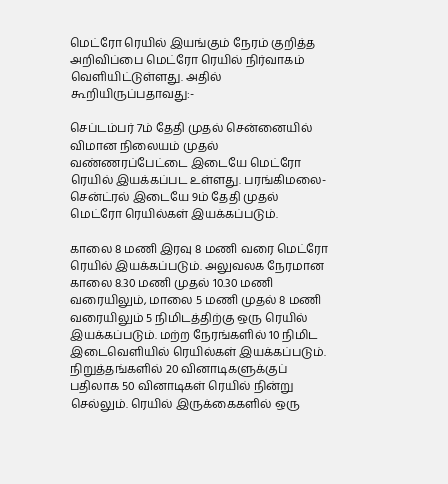மெட்ரோ ரெயில் இயங்கும் நேரம் குறித்த அறிவிப்பை மெட்ரோ ரெயில் நிர்வாகம் வெளியிட்டுள்ளது. அதில் கூறியிருப்பதாவது:-

செப்டம்பர் 7ம் தேதி முதல் சென்னையில் விமான நிலையம் முதல் வண்ணரப்பேட்டை இடையே மெட்ரோ ரெயில் இயக்கப்பட உள்ளது. பரங்கிமலை- சென்ட்ரல் இடையே 9ம் தேதி முதல் மெட்ரோ ரெயில்கள் இயக்கப்படும்.

காலை 8 மணி இரவு 8 மணி வரை மெட்ரோ ரெயில் இயக்கப்படும். அலுவலக நேரமான காலை 8.30 மணி முதல் 10.30 மணி வரையிலும், மாலை 5 மணி முதல் 8 மணி வரையிலும் 5 நிமிடத்திற்கு ஒரு ரெயில் இயக்கப்படும். மற்ற நேரங்களில் 10 நிமிட இடைவெளியில் ரெயில்கள் இயக்கப்படும். நிறுத்தங்களில் 20 வினாடிகளுக்குப் பதிலாக 50 வினாடிகள் ரெயில் நின்று செல்லும். ரெயில் இருக்கைகளில் ஒரு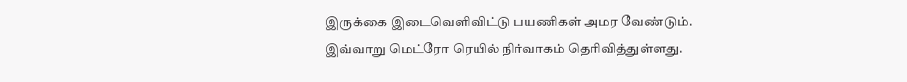இருக்கை இடைவெளிவிட்டு பயணிகள் அமர வேண்டும்.
இவ்வாறு மெட்ரோ ரெயில் நிர்வாகம் தெரிவித்துள்ளது.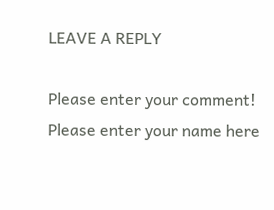LEAVE A REPLY

Please enter your comment!
Please enter your name here